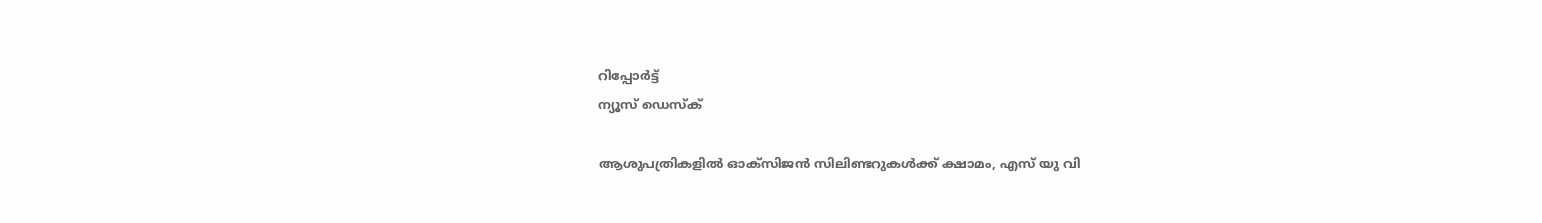റിപ്പോര്‍ട്ട്
ന്യൂസ് ഡെസ്ക്

ആശുപത്രികളില്‍ ഓക്‌സിജന്‍ സിലിണ്ടറുകള്‍ക്ക് ക്ഷാമം, എസ് യു വി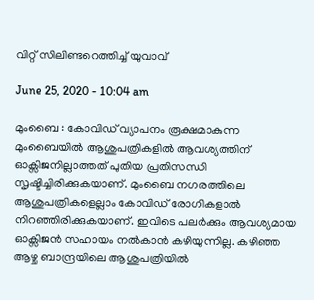വിറ്റ് സിലിണ്ടറെത്തിച്ച് യുവാവ്

June 25, 2020 - 10:04 am

മുംബൈ : കോവിഡ് വ്യാപനം രൂക്ഷമാകുന്ന മുംബൈയില്‍ ആശുപത്രികളില്‍ ആവശ്യത്തിന് ഓക്സിജനില്ലാത്തത് പുതിയ പ്രതിസന്ധി സൃഷ്ടിച്ചിരിക്കുകയാണ്. മുംബൈ നഗരത്തിലെ ആശുപത്രികളെല്ലാം കോവിഡ് രോഗികളാല്‍ നിറഞ്ഞിരിക്കുകയാണ്. ഇവിടെ പലര്‍ക്കും ആവശ്യമായ ഓക്സിജന്‍ സഹായം നല്‍കാന്‍ കഴിയുന്നില്ല. കഴിഞ്ഞ ആഴ്ച ബാന്ദ്രയിലെ ആശുപത്രിയില്‍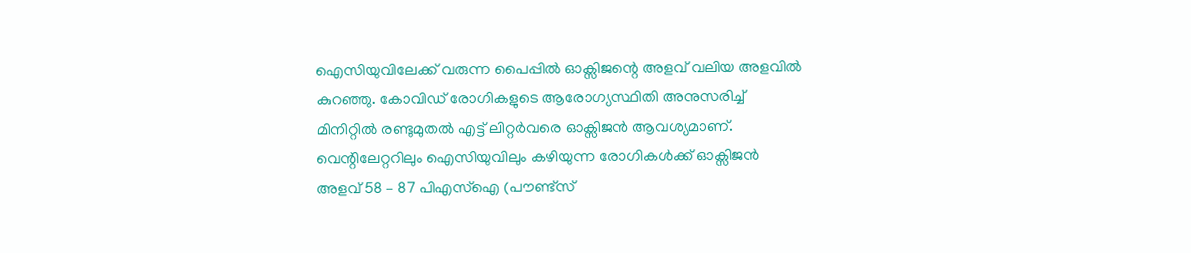ഐസിയുവിലേക്ക് വരുന്ന പൈപ്പില്‍ ഓക്സിജന്റെ അളവ് വലിയ അളവില്‍ കുറഞ്ഞു. കോവിഡ് രോഗികളുടെ ആരോഗ്യസ്ഥിതി അനുസരിച്ച് മിനിറ്റില്‍ രണ്ടുമുതല്‍ എട്ട് ലിറ്റര്‍വരെ ഓക്സിജന്‍ ആവശ്യമാണ്. വെന്റിലേറ്ററിലും ഐസിയുവിലും കഴിയുന്ന രോഗികള്‍ക്ക് ഓക്സിജന്‍ അളവ് 58 – 87 പിഎസ്ഐ (പൗണ്ട്സ്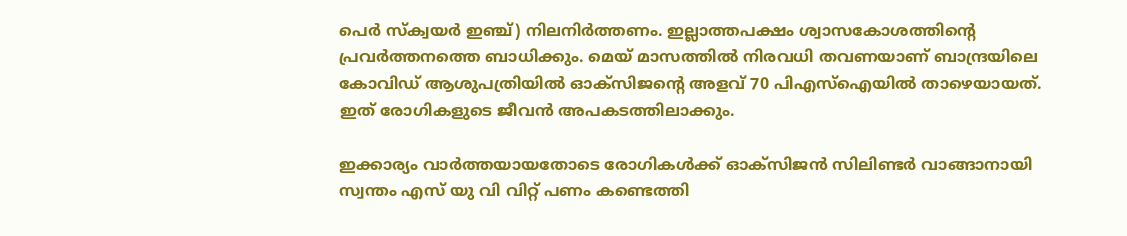പെര്‍ സ്‌ക്വയര്‍ ഇഞ്ച്) നിലനിര്‍ത്തണം. ഇല്ലാത്തപക്ഷം ശ്വാസകോശത്തിന്റെ പ്രവര്‍ത്തനത്തെ ബാധിക്കും. മെയ് മാസത്തില്‍ നിരവധി തവണയാണ് ബാന്ദ്രയിലെ കോവിഡ് ആശുപത്രിയില്‍ ഓക്സിജന്റെ അളവ് 70 പിഎസ്ഐയില്‍ താഴെയായത്. ഇത് രോഗികളുടെ ജീവന്‍ അപകടത്തിലാക്കും.

ഇക്കാര്യം വാര്‍ത്തയായതോടെ രോഗികള്‍ക്ക് ഓക്‌സിജന്‍ സിലിണ്ടര്‍ വാങ്ങാനായി സ്വന്തം എസ് യു വി വിറ്റ് പണം കണ്ടെത്തി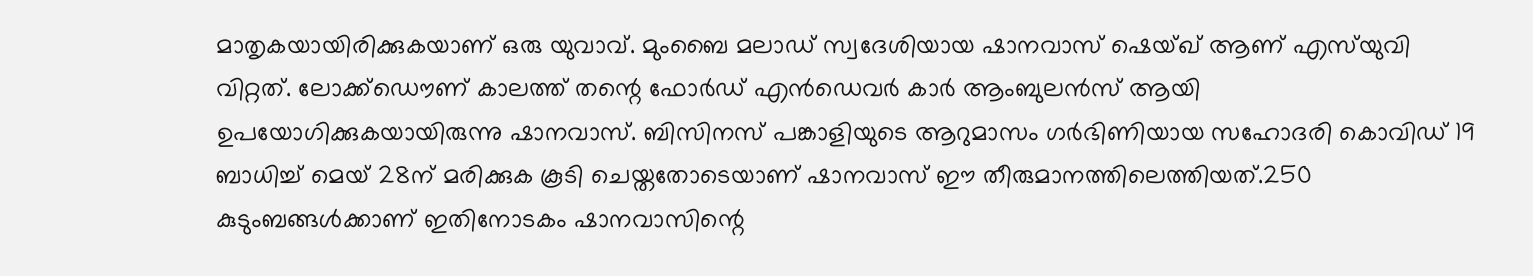മാതൃകയായിരിക്കുകയാണ് ഒരു യുവാവ്. മുംബൈ മലാഡ് സ്വദേശിയായ ഷാനവാസ് ഷെയ്ഖ് ആണ് എസ്‌യുവി വിറ്റത്. ലോക്ക്‌ഡൌണ് കാലത്ത് തന്റെ ഫോര്‍ഡ് എന്‍ഡെവര്‍ കാര്‍ ആംബുലന്‍സ് ആയി ഉപയോഗിക്കുകയായിരുന്നു ഷാനവാസ്. ബിസിനസ് പങ്കാളിയുടെ ആറുമാസം ഗര്‍ഭിണിയായ സഹോദരി കൊവിഡ് 19 ബാധിച്ച് മെയ് 28ന് മരിക്കുക കൂടി ചെയ്തതോടെയാണ് ഷാനവാസ് ഈ തീരുമാനത്തിലെത്തിയത്.250 കുടുംബങ്ങള്‍ക്കാണ് ഇതിനോടകം ഷാനവാസിന്റെ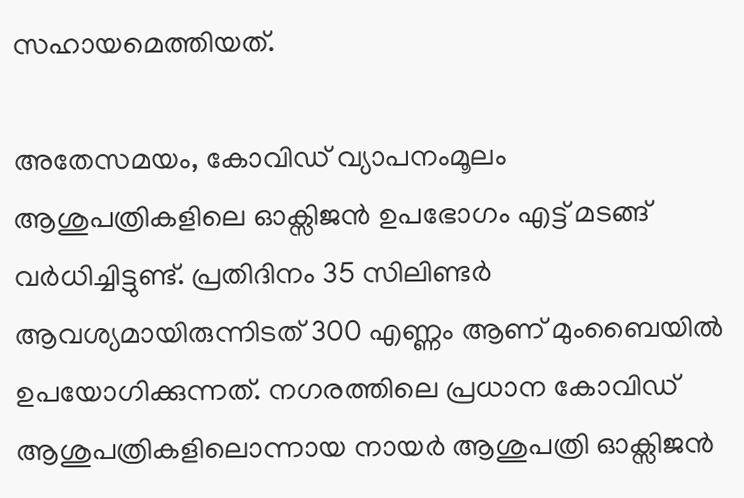സഹായമെത്തിയത്.

അതേസമയം, കോവിഡ് വ്യാപനംമൂലം ആശുപത്രികളിലെ ഓക്സിജന്‍ ഉപഭോഗം എട്ട് മടങ്ങ് വര്‍ധിച്ചിട്ടുണ്ട്. പ്രതിദിനം 35 സിലിണ്ടര്‍ ആവശ്യമായിരുന്നിടത് 300 എണ്ണം ആണ് മുംബൈയില്‍ ഉപയോഗിക്കുന്നത്. നഗരത്തിലെ പ്രധാന കോവിഡ് ആശുപത്രികളിലൊന്നായ നായര്‍ ആശുപത്രി ഓക്സിജന്‍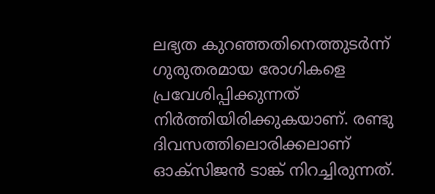ലഭ്യത കുറഞ്ഞതിനെത്തുടര്‍ന്ന് ഗുരുതരമായ രോഗികളെ പ്രവേശിപ്പിക്കുന്നത് നിര്‍ത്തിയിരിക്കുകയാണ്. രണ്ടു ദിവസത്തിലൊരിക്കലാണ് ഓക്സിജന്‍ ടാങ്ക് നിറച്ചിരുന്നത്.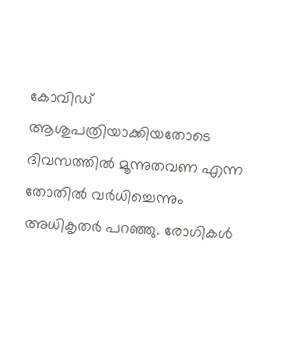കോവിഡ് ആശുപത്രിയാക്കിയതോടെ ദിവസത്തില്‍ മൂന്നുതവണ എന്ന തോതില്‍ വര്‍ധിച്ചെന്നും അധികൃതര്‍ പറഞ്ഞു. രോഗികള്‍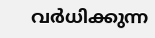വര്‍ധിക്കുന്ന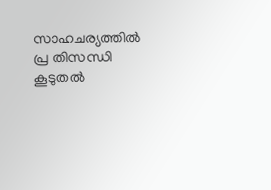സാഹചര്യത്തില്‍ പ്ര തിസന്ധി കൂടുതല്‍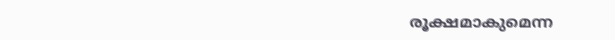രൂക്ഷമാകുമെന്ന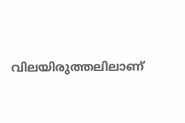വിലയിരുത്തലിലാണ്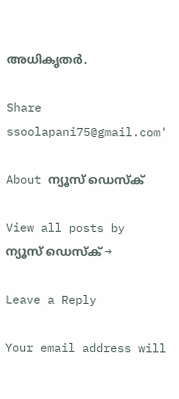അധികൃതര്‍.

Share
ssoolapani75@gmail.com'

About ന്യൂസ് ഡെസ്ക്

View all posts by ന്യൂസ് ഡെസ്ക് →

Leave a Reply

Your email address will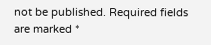not be published. Required fields are marked *